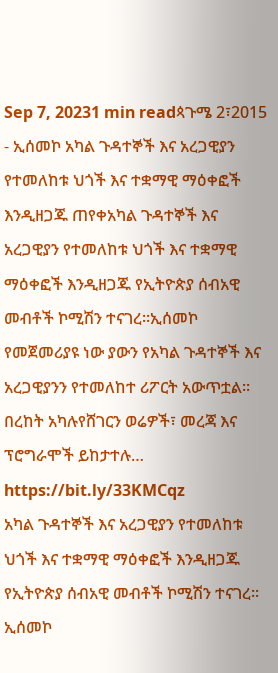Sep 7, 20231 min readጳጉሜ 2፣2015 - ኢሰመኮ አካል ጉዳተኞች እና አረጋዊያን የተመለከቱ ህጎች እና ተቋማዊ ማዕቀፎች እንዲዘጋጁ ጠየቀአካል ጉዳተኞች እና አረጋዊያን የተመለከቱ ህጎች እና ተቋማዊ ማዕቀፎች እንዲዘጋጁ የኢትዮጵያ ሰብአዊ መብቶች ኮሚሽን ተናገረ፡፡ኢሰመኮ የመጀመሪያዩ ነው ያውን የአካል ጉዳተኞች እና አረጋዊያንን የተመለከተ ሪፖርት አውጥቷል፡፡በረከት አካሉየሸገርን ወሬዎች፣ መረጃ እና ፕሮግራሞች ይከታተሉ… https://bit.ly/33KMCqz
አካል ጉዳተኞች እና አረጋዊያን የተመለከቱ ህጎች እና ተቋማዊ ማዕቀፎች እንዲዘጋጁ የኢትዮጵያ ሰብአዊ መብቶች ኮሚሽን ተናገረ፡፡ኢሰመኮ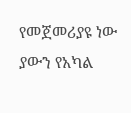የመጀመሪያዩ ነው ያውን የአካል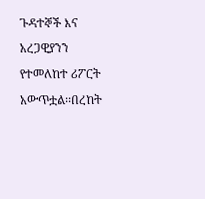ጉዳተኞች እና አረጋዊያንን የተመለከተ ሪፖርት አውጥቷል፡፡በረከት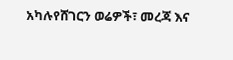አካሉየሸገርን ወሬዎች፣ መረጃ እና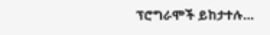ፕሮግራሞች ይከታተሉ…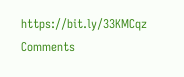https://bit.ly/33KMCqz
Comments